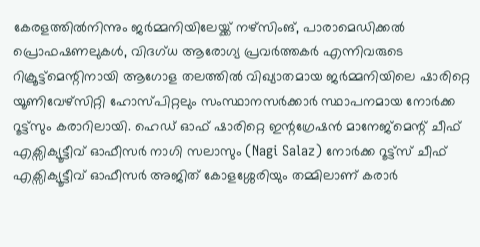കേരളത്തില്‍നിന്നും ജര്‍മ്മനിയിലേയ്ക്ക് നഴ്സിംങ്, പാരാമെഡിക്കല്‍ പ്രൊഫഷണലുകള്‍, വിദഗ്ധ ആരോഗ്യ പ്രവര്‍ത്തകര്‍ എന്നിവരുടെ റിക്രൂട്ട്മെന്റിനായി ആഗോള തലത്തില്‍ വിഖ്യാതമായ ജര്‍മ്മനിയിലെ ഷാരിറ്റെ യൂണിവേഴ്സിറ്റി ഹോസ്പിറ്റലും സംസ്ഥാനസര്‍ക്കാര്‍ സ്ഥാപനമായ നോര്‍ക്ക റൂട്ട്സും കരാറിലായി. ഹെഡ് ഓഫ് ഷാരിറ്റെ ഇന്റഗ്രേഷന്‍ മാനേജ്മെന്റ് ചീഫ് എക്സിക്യൂട്ടീവ് ഓഫീസര്‍ നാഗി സലാസും (Nagi Salaz) നോര്‍ക്ക റൂട്ട്സ് ചീഫ് എക്സിക്യൂട്ടീവ് ഓഫീസര്‍ അജിത് കോളശ്ശേരിയും തമ്മിലാണ് കരാര്‍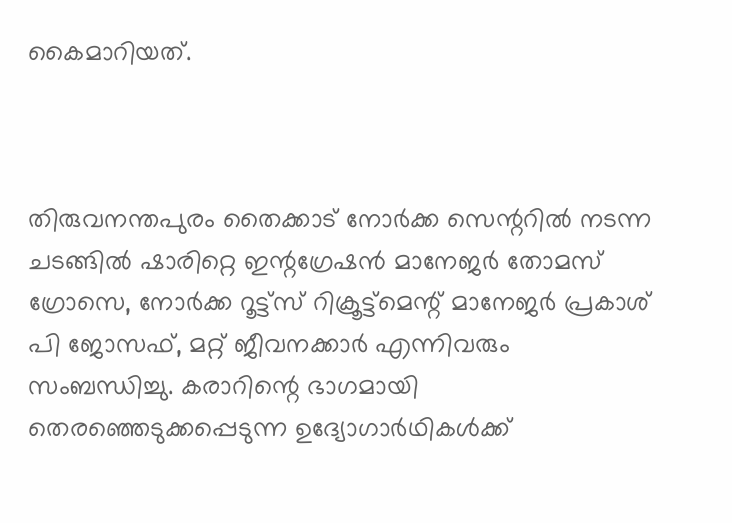കൈമാറിയത്.



തിരുവനന്തപുരം തൈക്കാട് നോര്‍ക്ക സെന്ററില്‍ നടന്ന ചടങ്ങില്‍ ഷാരിറ്റെ ഇന്റഗ്രേഷന്‍ മാനേജര്‍ തോമസ് ഗ്രോസെ, നോര്‍ക്ക റൂട്ട്സ് റിക്രൂട്ട്മെന്റ് മാനേജര്‍ പ്രകാശ് പി ജോസഫ്, മറ്റ് ജീവനക്കാര്‍ എന്നിവരും സംബന്ധിച്ചു. കരാറിന്റെ ഭാഗമായി തെരഞ്ഞെടുക്കപ്പെടുന്ന ഉദ്യോഗാര്‍ഥികള്‍ക്ക്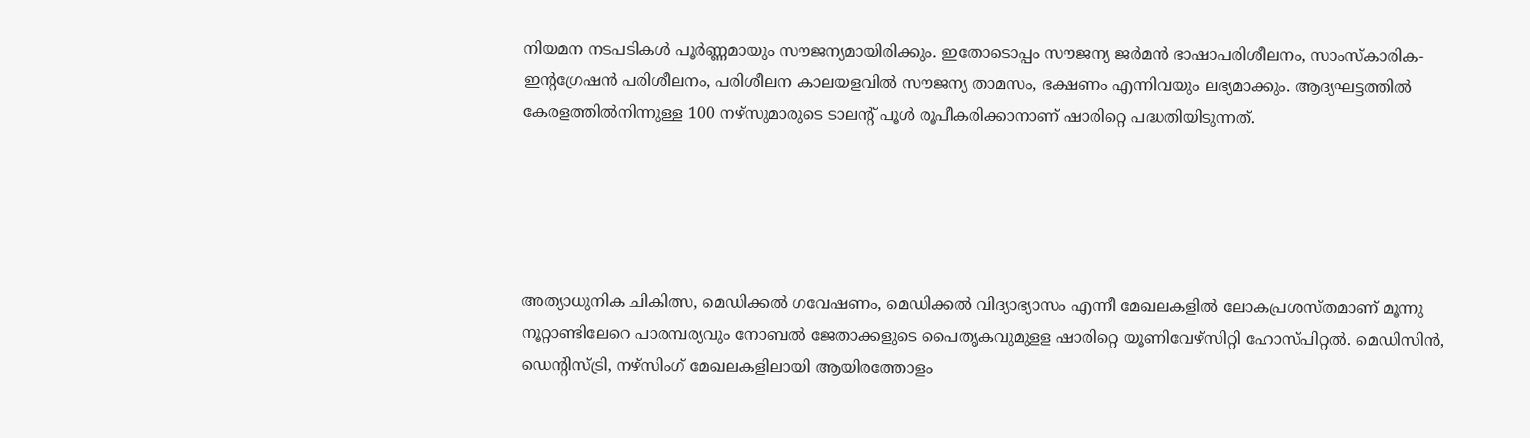നിയമന നടപടികള്‍ പൂര്‍ണ്ണമായും സൗജന്യമായിരിക്കും. ഇതോടൊപ്പം സൗജന്യ ജര്‍മന്‍ ഭാഷാപരിശീലനം, സാംസ്‌കാരിക-ഇന്റഗ്രേഷന്‍ പരിശീലനം, പരിശീലന കാലയളവില്‍ സൗജന്യ താമസം, ഭക്ഷണം എന്നിവയും ലഭ്യമാക്കും. ആദ്യഘട്ടത്തില്‍ കേരളത്തില്‍നിന്നുള്ള 100 നഴ്‌സുമാരുടെ ടാലന്റ് പൂള്‍ രൂപീകരിക്കാനാണ് ഷാരിറ്റെ പദ്ധതിയിടുന്നത്.





അത്യാധുനിക ചികിത്സ, മെഡിക്കല്‍ ഗവേഷണം, മെഡിക്കല്‍ വിദ്യാഭ്യാസം എന്നീ മേഖലകളില്‍ ലോകപ്രശസ്തമാണ് മൂന്നു നൂറ്റാണ്ടിലേറെ പാരമ്പര്യവും നോബല്‍ ജേതാക്കളുടെ പൈതൃകവുമുളള ഷാരിറ്റെ യൂണിവേഴ്സിറ്റി ഹോസ്പിറ്റല്‍. മെഡിസിന്‍, ഡെന്റിസ്ട്രി, നഴ്സിംഗ് മേഖലകളിലായി ആയിരത്തോളം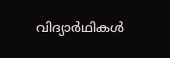വിദ്യാര്‍ഥികള്‍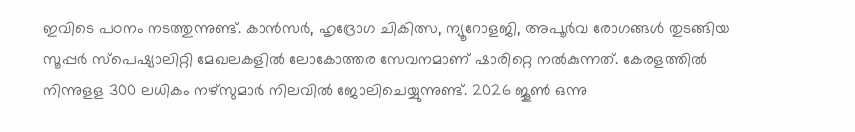ഇവിടെ പഠനം നടത്തുന്നുണ്ട്. കാന്‍സര്‍, ഹൃദ്രോഗ ചികിത്സ, ന്യൂറോളജി, അപൂര്‍വ രോഗങ്ങള്‍ തുടങ്ങിയ സൂപ്പര്‍ സ്‌പെഷ്യാലിറ്റി മേഖലകളില്‍ ലോകോത്തര സേവനമാണ് ഷാരിറ്റെ നല്‍കുന്നത്. കേരളത്തില്‍ നിന്നുളള 300 ലധികം നഴ്സുമാര്‍ നിലവില്‍ ജോലിചെയ്യുന്നുണ്ട്. 2026 ജൂണ്‍ ഒന്നു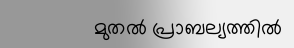മുതല്‍ പ്രാബല്യത്തില്‍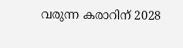വരുന്ന കരാറിന് 2028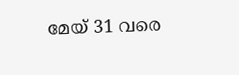മേയ് 31 വരെ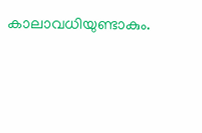കാലാവധിയുണ്ടാകും.